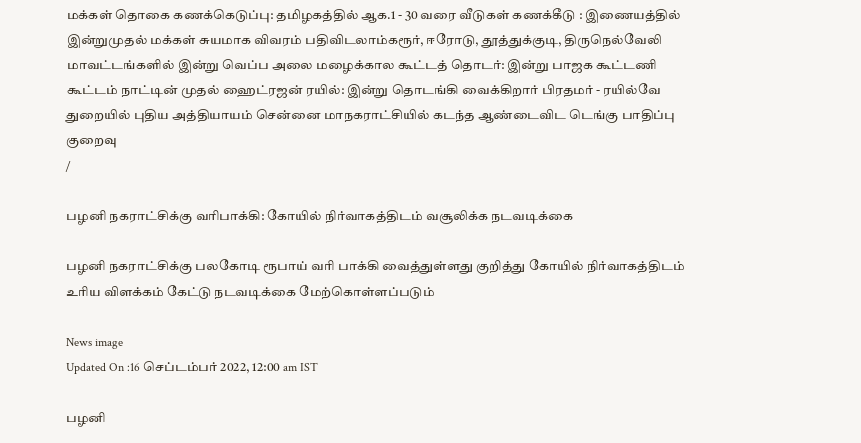மக்கள் தொகை கணக்கெடுப்பு: தமிழகத்தில் ஆக.1 - 30 வரை வீடுகள் கணக்கீடு : இணையத்தில் இன்றுமுதல் மக்கள் சுயமாக விவரம் பதிவிடலாம்கரூர், ஈரோடு, தூத்துக்குடி, திருநெல்வேலி மாவட்டங்களில் இன்று வெப்ப அலை மழைக்கால கூட்டத் தொடர்: இன்று பாஜக கூட்டணி கூட்டம் நாட்டின் முதல் ஹைட்ரஜன் ரயில்: இன்று தொடங்கி வைக்கிறார் பிரதமர் - ரயில்வே துறையில் புதிய அத்தியாயம் சென்னை மாநகராட்சியில் கடந்த ஆண்டைவிட டெங்கு பாதிப்பு குறைவு
/

பழனி நகராட்சிக்கு வரிபாக்கி: கோயில் நிர்வாகத்திடம் வசூலிக்க நடவடிக்கை

பழனி நகராட்சிக்கு பலகோடி ரூபாய் வரி பாக்கி வைத்துள்ளது குறித்து கோயில் நிர்வாகத்திடம் உரிய விளக்கம் கேட்டு நடவடிக்கை மேற்கொள்ளப்படும்

News image
Updated On :16 செப்டம்பர் 2022, 12:00 am IST

பழனி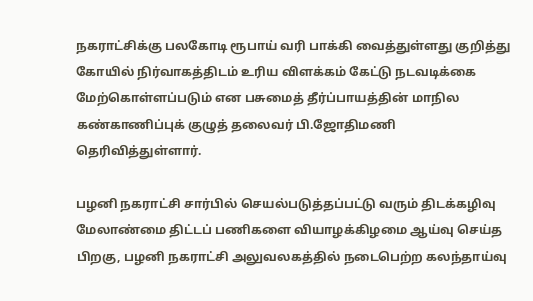நகராட்சிக்கு பலகோடி ரூபாய் வரி பாக்கி வைத்துள்ளது குறித்து கோயில் நிர்வாகத்திடம் உரிய விளக்கம் கேட்டு நடவடிக்கை மேற்கொள்ளப்படும் என பசுமைத் தீர்ப்பாயத்தின் மாநில கண்காணிப்புக் குழுத் தலைவர் பி.ஜோதிமணி தெரிவித்துள்ளார்.

பழனி நகராட்சி சார்பில் செயல்படுத்தப்பட்டு வரும் திடக்கழிவு மேலாண்மை திட்டப் பணிகளை வியாழக்கிழமை ஆய்வு செய்த பிறகு, பழனி நகராட்சி அலுவலகத்தில் நடைபெற்ற கலந்தாய்வு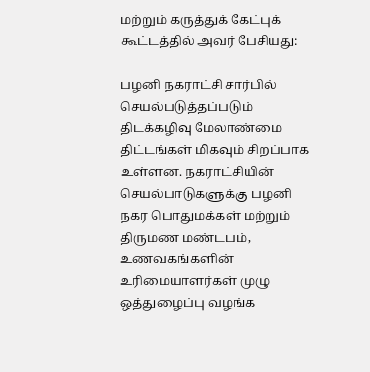மற்றும் கருத்துக் கேட்புக் கூட்டத்தில் அவர் பேசியது:

பழனி நகராட்சி சார்பில் செயல்படுத்தப்படும் திடக்கழிவு மேலாண்மை திட்டங்கள் மிகவும் சிறப்பாக உள்ளன. நகராட்சியின் செயல்பாடுகளுக்கு பழனி நகர பொதுமக்கள் மற்றும் திருமண மண்டபம், உணவகங்களின் உரிமையாளர்கள் முழு ஒத்துழைப்பு வழங்க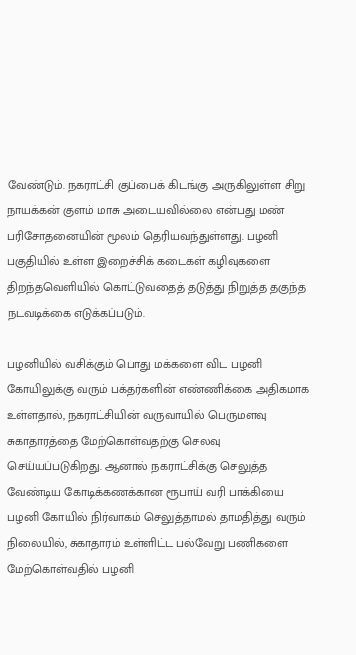வேண்டும். நகராட்சி குப்பைக் கிடங்கு அருகிலுள்ள சிறு நாயக்கன் குளம் மாசு அடையவில்லை என்பது மண் பரிசோதனையின் மூலம் தெரியவந்துள்ளது. பழனி பகுதியில் உள்ள இறைச்சிக் கடைகள் கழிவுகளை திறந்தவெளியில் கொட்டுவதைத் தடுத்து நிறுத்த தகுந்த நடவடிக்கை எடுக்கப்படும்.

பழனியில் வசிக்கும் பொது மக்களை விட பழனி கோயிலுக்கு வரும் பக்தர்களின் எண்ணிக்கை அதிகமாக உள்ளதால், நகராட்சியின் வருவாயில் பெருமளவு சுகாதாரத்தை மேற்கொள்வதற்கு செலவு செய்யப்படுகிறது. ஆனால் நகராட்சிக்கு செலுத்த வேண்டிய கோடிக்கணக்கான ரூபாய் வரி பாக்கியை பழனி கோயில் நிர்வாகம் செலுத்தாமல் தாமதித்து வரும் நிலையில், சுகாதாரம் உள்ளிட்ட பல்வேறு பணிகளை மேற்கொள்வதில் பழனி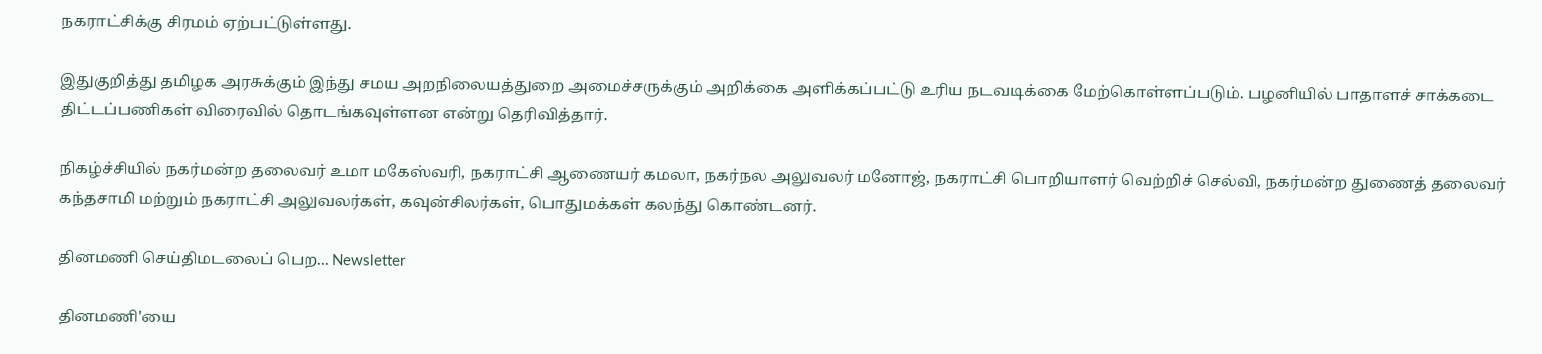நகராட்சிக்கு சிரமம் ஏற்பட்டுள்ளது.

இதுகுறித்து தமிழக அரசுக்கும் இந்து சமய அறநிலையத்துறை அமைச்சருக்கும் அறிக்கை அளிக்கப்பட்டு உரிய நடவடிக்கை மேற்கொள்ளப்படும். பழனியில் பாதாளச் சாக்கடை திட்டப்பணிகள் விரைவில் தொடங்கவுள்ளன என்று தெரிவித்தார்.

நிகழ்ச்சியில் நகர்மன்ற தலைவர் உமா மகேஸ்வரி, நகராட்சி ஆணையர் கமலா, நகர்நல அலுவலர் மனோஜ், நகராட்சி பொறியாளர் வெற்றிச் செல்வி, நகர்மன்ற துணைத் தலைவர் கந்தசாமி மற்றும் நகராட்சி அலுவலர்கள், கவுன்சிலர்கள், பொதுமக்கள் கலந்து கொண்டனர்.

தினமணி செய்திமடலைப் பெற... Newsletter

தினமணி'யை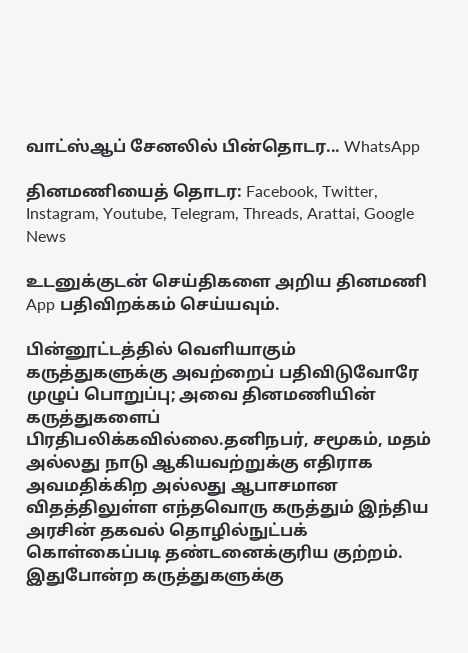வாட்ஸ்ஆப் சேனலில் பின்தொடர... WhatsApp

தினமணியைத் தொடர: Facebook, Twitter, Instagram, Youtube, Telegram, Threads, Arattai, Google News

உடனுக்குடன் செய்திகளை அறிய தினமணி App பதிவிறக்கம் செய்யவும்.

பின்னூட்டத்தில் வெளியாகும் கருத்துகளுக்கு அவற்றைப் பதிவிடுவோரே முழுப் பொறுப்பு; அவை தினமணியின் கருத்துகளைப் பிரதிபலிக்கவில்லை.தனிநபர், சமூகம், மதம் அல்லது நாடு ஆகியவற்றுக்கு எதிராக அவமதிக்கிற அல்லது ஆபாசமான விதத்திலுள்ள எந்தவொரு கருத்தும் இந்திய அரசின் தகவல் தொழில்நுட்பக் கொள்கைப்படி தண்டனைக்குரிய குற்றம். இதுபோன்ற கருத்துகளுக்கு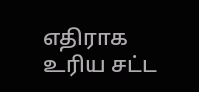எதிராக உரிய சட்ட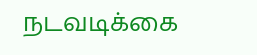நடவடிக்கை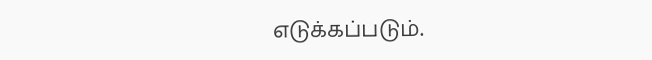எடுக்கப்படும்.